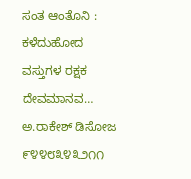ಸಂತ ಆಂತೊನಿ : ಕಳೆದುಹೋದ ವಸ್ತುಗಳ ರಕ್ಷಕ ದೇವಮಾನವ…
ಅ.ರಾಕೇಶ್ ಡಿಸೋಜ
೯೪೪೮೩೪೩೨೧೧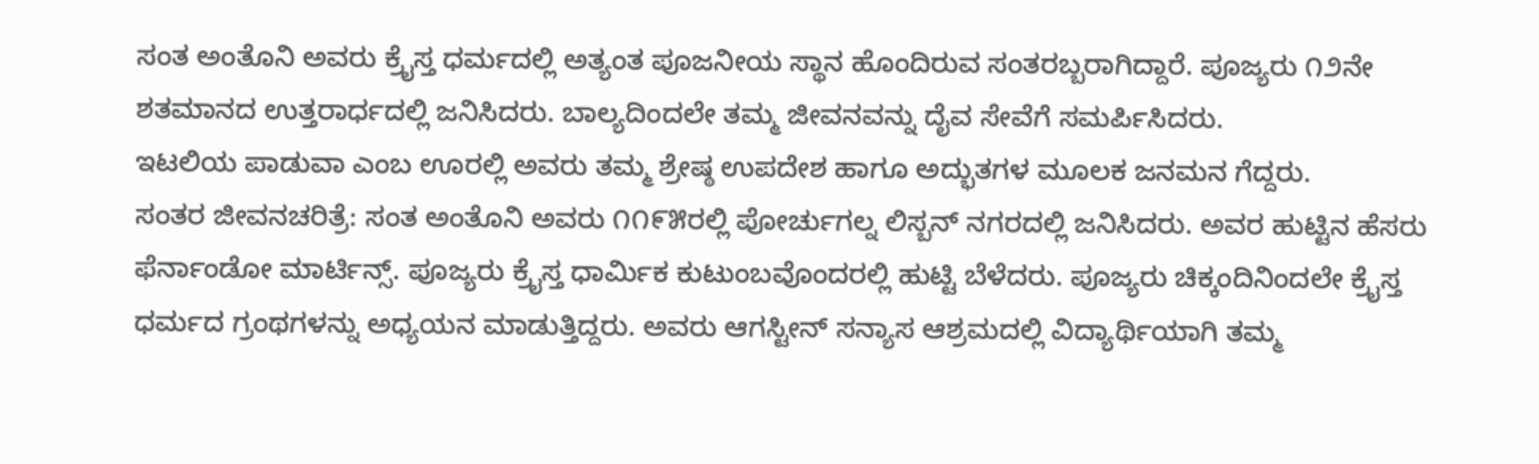ಸಂತ ಅಂತೊನಿ ಅವರು ಕ್ರೈಸ್ತ ಧರ್ಮದಲ್ಲಿ ಅತ್ಯಂತ ಪೂಜನೀಯ ಸ್ಥಾನ ಹೊಂದಿರುವ ಸಂತರಬ್ಬರಾಗಿದ್ದಾರೆ. ಪೂಜ್ಯರು ೧೨ನೇ ಶತಮಾನದ ಉತ್ತರಾರ್ಧದಲ್ಲಿ ಜನಿಸಿದರು. ಬಾಲ್ಯದಿಂದಲೇ ತಮ್ಮ ಜೀವನವನ್ನು ದೈವ ಸೇವೆಗೆ ಸಮರ್ಪಿಸಿದರು.
ಇಟಲಿಯ ಪಾಡುವಾ ಎಂಬ ಊರಲ್ಲಿ ಅವರು ತಮ್ಮ ಶ್ರೇಷ್ಠ ಉಪದೇಶ ಹಾಗೂ ಅದ್ಭುತಗಳ ಮೂಲಕ ಜನಮನ ಗೆದ್ದರು.
ಸಂತರ ಜೀವನಚರಿತ್ರೆ: ಸಂತ ಅಂತೊನಿ ಅವರು ೧೧೯೫ರಲ್ಲಿ ಪೋರ್ಚುಗಲ್ನ ಲಿಸ್ಬನ್ ನಗರದಲ್ಲಿ ಜನಿಸಿದರು. ಅವರ ಹುಟ್ಟಿನ ಹೆಸರು ಫೆರ್ನಾಂಡೋ ಮಾರ್ಟಿನ್ಸ್. ಪೂಜ್ಯರು ಕ್ರೈಸ್ತ ಧಾರ್ಮಿಕ ಕುಟುಂಬವೊಂದರಲ್ಲಿ ಹುಟ್ಟಿ ಬೆಳೆದರು. ಪೂಜ್ಯರು ಚಿಕ್ಕಂದಿನಿಂದಲೇ ಕ್ರೈಸ್ತ ಧರ್ಮದ ಗ್ರಂಥಗಳನ್ನು ಅಧ್ಯಯನ ಮಾಡುತ್ತಿದ್ದರು. ಅವರು ಆಗಸ್ಟೀನ್ ಸನ್ಯಾಸ ಆಶ್ರಮದಲ್ಲಿ ವಿದ್ಯಾರ್ಥಿಯಾಗಿ ತಮ್ಮ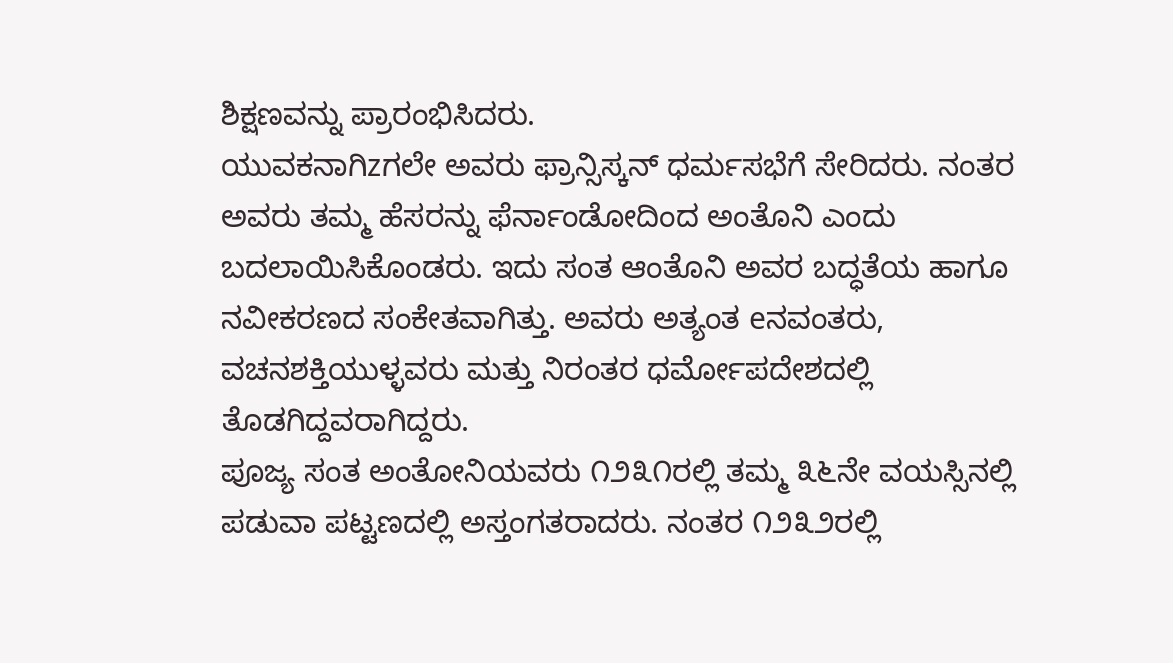ಶಿಕ್ಷಣವನ್ನು ಪ್ರಾರಂಭಿಸಿದರು.
ಯುವಕನಾಗಿzಗಲೇ ಅವರು ಫ್ರಾನ್ಸಿಸ್ಕನ್ ಧರ್ಮಸಭೆಗೆ ಸೇರಿದರು. ನಂತರ ಅವರು ತಮ್ಮ ಹೆಸರನ್ನು ಫೆರ್ನಾಂಡೋದಿಂದ ಅಂತೊನಿ ಎಂದು ಬದಲಾಯಿಸಿಕೊಂಡರು. ಇದು ಸಂತ ಆಂತೊನಿ ಅವರ ಬದ್ಧತೆಯ ಹಾಗೂ ನವೀಕರಣದ ಸಂಕೇತವಾಗಿತ್ತು. ಅವರು ಅತ್ಯಂತ eನವಂತರು, ವಚನಶಕ್ತಿಯುಳ್ಳವರು ಮತ್ತು ನಿರಂತರ ಧರ್ಮೋಪದೇಶದಲ್ಲಿ ತೊಡಗಿದ್ದವರಾಗಿದ್ದರು.
ಪೂಜ್ಯ ಸಂತ ಅಂತೋನಿಯವರು ೧೨೩೧ರಲ್ಲಿ ತಮ್ಮ ೩೬ನೇ ವಯಸ್ಸಿನಲ್ಲಿ ಪಡುವಾ ಪಟ್ಟಣದಲ್ಲಿ ಅಸ್ತಂಗತರಾದರು. ನಂತರ ೧೨೩೨ರಲ್ಲಿ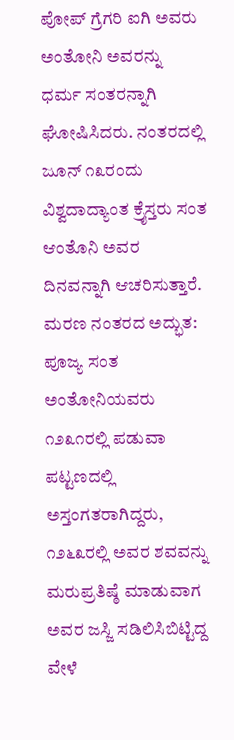ಪೋಪ್ ಗ್ರೆಗರಿ ಐಗಿ ಅವರು ಅಂತೋನಿ ಅವರನ್ನು ಧರ್ಮ ಸಂತರನ್ನಾಗಿ ಘೋಷಿಸಿದರು. ನಂತರದಲ್ಲಿ ಜೂನ್ ೧೩ರಂದು ವಿಶ್ವದಾದ್ಯಾಂತ ಕ್ರೈಸ್ತರು ಸಂತ ಆಂತೊನಿ ಅವರ ದಿನವನ್ನಾಗಿ ಆಚರಿಸುತ್ತಾರೆ.
ಮರಣ ನಂತರದ ಅದ್ಭುತ:
ಪೂಜ್ಯ ಸಂತ ಅಂತೋನಿಯವರು ೧೨೩೧ರಲ್ಲಿ ಪಡುವಾ ಪಟ್ಟಣದಲ್ಲಿ ಅಸ್ತಂಗತರಾಗಿದ್ದರು, ೧೨೬೩ರಲ್ಲಿ ಅವರ ಶವವನ್ನು ಮರುಪ್ರತಿಷ್ಠೆ ಮಾಡುವಾಗ ಅವರ ಜಸ್ಜಿ ಸಡಿಲಿಸಿಬಿಟ್ಟಿದ್ದ ವೇಳೆ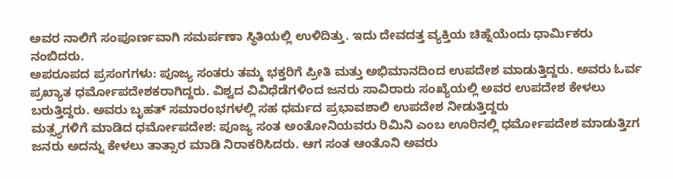ಅವರ ನಾಲಿಗೆ ಸಂಪೂರ್ಣವಾಗಿ ಸಮರ್ಪಣಾ ಸ್ಥಿತಿಯಲ್ಲಿ ಉಳಿದಿತ್ತು. ಇದು ದೇವದತ್ತ ವ್ಯಕ್ತಿಯ ಚಿಹ್ನೆಯೆಂದು ಧಾರ್ಮಿಕರು ನಂಬಿದರು.
ಅಪರೂಪದ ಪ್ರಸಂಗಗಳು: ಪೂಜ್ಯ ಸಂತರು ತಮ್ಮ ಭಕ್ತರಿಗೆ ಪ್ರೀತಿ ಮತ್ತು ಅಭಿಮಾನದಿಂದ ಉಪದೇಶ ಮಾಡುತ್ತಿದ್ದರು. ಅವರು ಓರ್ವ ಪ್ರಖ್ಯಾತ ಧರ್ಮೋಪದೇಶಕರಾಗಿದ್ದರು. ವಿಶ್ವದ ವಿವಿಧೆಡೆಗಳಿಂದ ಜನರು ಸಾವಿರಾರು ಸಂಖ್ಯೆಯಲ್ಲಿ ಅವರ ಉಪದೇಶ ಕೇಳಲು ಬರುತ್ತಿದ್ದರು. ಅವರು ಬೃಹತ್ ಸಮಾರಂಭಗಳಲ್ಲಿ ಸಹ ಧರ್ಮದ ಪ್ರಭಾವಶಾಲಿ ಉಪದೇಶ ನೀಡುತ್ತಿದ್ದರು
ಮತ್ಸ್ಯಗಳಿಗೆ ಮಾಡಿದ ಧರ್ಮೋಪದೇಶ: ಪೂಜ್ಯ ಸಂತ ಅಂತೋನಿಯವರು ರಿಮಿನಿ ಎಂಬ ಊರಿನಲ್ಲಿ ಧರ್ಮೋಪದೇಶ ಮಾಡುತ್ತಿzಗ ಜನರು ಅದನ್ನು ಕೇಳಲು ತಾತ್ಸಾರ ಮಾಡಿ ನಿರಾಕರಿಸಿದರು. ಆಗ ಸಂತ ಆಂತೊನಿ ಅವರು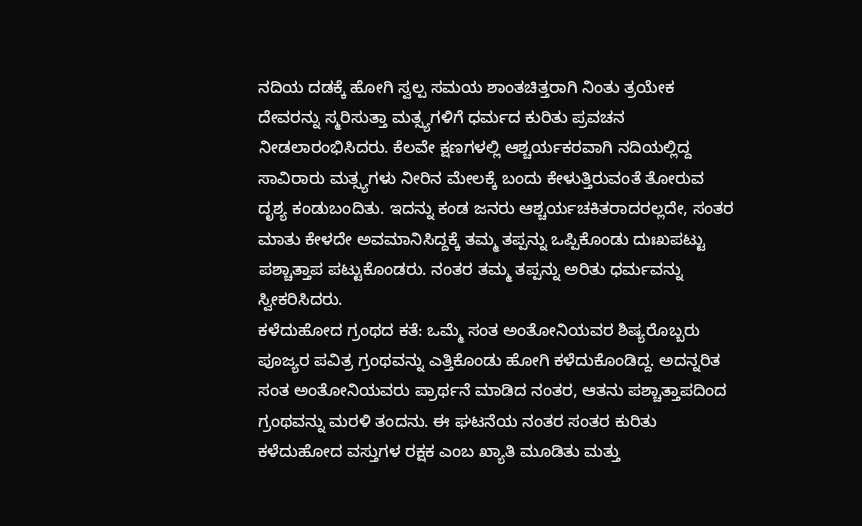ನದಿಯ ದಡಕ್ಕೆ ಹೋಗಿ ಸ್ವಲ್ಪ ಸಮಯ ಶಾಂತಚಿತ್ತರಾಗಿ ನಿಂತು ತ್ರಯೇಕ ದೇವರನ್ನು ಸ್ಮರಿಸುತ್ತಾ ಮತ್ಸ್ಯಗಳಿಗೆ ಧರ್ಮದ ಕುರಿತು ಪ್ರವಚನ ನೀಡಲಾರಂಭಿಸಿದರು. ಕೆಲವೇ ಕ್ಷಣಗಳಲ್ಲಿ ಆಶ್ಚರ್ಯಕರವಾಗಿ ನದಿಯಲ್ಲಿದ್ದ ಸಾವಿರಾರು ಮತ್ಸ್ಯಗಳು ನೀರಿನ ಮೇಲಕ್ಕೆ ಬಂದು ಕೇಳುತ್ತಿರುವಂತೆ ತೋರುವ ದೃಶ್ಯ ಕಂಡುಬಂದಿತು. ಇದನ್ನು ಕಂಡ ಜನರು ಆಶ್ಚರ್ಯಚಕಿತರಾದರಲ್ಲದೇ, ಸಂತರ ಮಾತು ಕೇಳದೇ ಅವಮಾನಿಸಿದ್ದಕ್ಕೆ ತಮ್ಮ ತಪ್ಪನ್ನು ಒಪ್ಪಿಕೊಂಡು ದುಃಖಪಟ್ಟು ಪಶ್ಚಾತ್ತಾಪ ಪಟ್ಟುಕೊಂಡರು. ನಂತರ ತಮ್ಮ ತಪ್ಪನ್ನು ಅರಿತು ಧರ್ಮವನ್ನು ಸ್ವೀಕರಿಸಿದರು.
ಕಳೆದುಹೋದ ಗ್ರಂಥದ ಕತೆ: ಒಮ್ಮೆ ಸಂತ ಅಂತೋನಿಯವರ ಶಿಷ್ಯರೊಬ್ಬರು ಪೂಜ್ಯರ ಪವಿತ್ರ ಗ್ರಂಥವನ್ನು ಎತ್ತಿಕೊಂಡು ಹೋಗಿ ಕಳೆದುಕೊಂಡಿದ್ದ. ಅದನ್ನರಿತ ಸಂತ ಅಂತೋನಿಯವರು ಪ್ರಾರ್ಥನೆ ಮಾಡಿದ ನಂತರ, ಆತನು ಪಶ್ಚಾತ್ತಾಪದಿಂದ ಗ್ರಂಥವನ್ನು ಮರಳಿ ತಂದನು. ಈ ಘಟನೆಯ ನಂತರ ಸಂತರ ಕುರಿತು ಕಳೆದುಹೋದ ವಸ್ತುಗಳ ರಕ್ಷಕ ಎಂಬ ಖ್ಯಾತಿ ಮೂಡಿತು ಮತ್ತು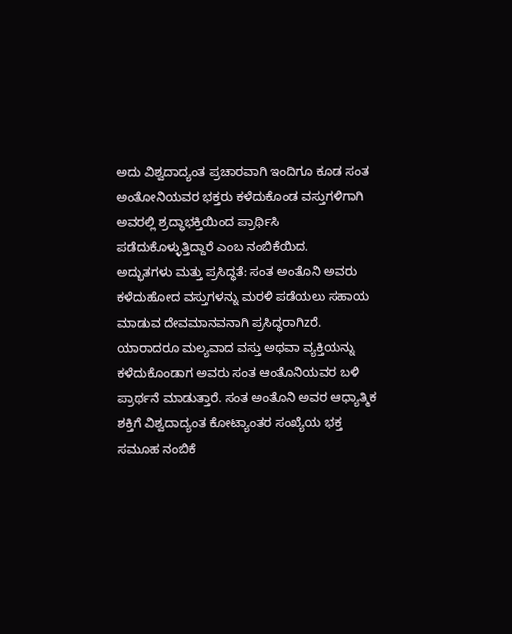ಅದು ವಿಶ್ವದಾದ್ಯಂತ ಪ್ರಚಾರವಾಗಿ ಇಂದಿಗೂ ಕೂಡ ಸಂತ ಅಂತೋನಿಯವರ ಭಕ್ತರು ಕಳೆದುಕೊಂಡ ವಸ್ತುಗಳಿಗಾಗಿ ಅವರಲ್ಲಿ ಶ್ರದ್ಧಾಭಕ್ತಿಯಿಂದ ಪ್ರಾರ್ಥಿಸಿ ಪಡೆದುಕೊಳ್ಳುತ್ತಿದ್ದಾರೆ ಎಂಬ ನಂಬಿಕೆಯಿದ.
ಅದ್ಭುತಗಳು ಮತ್ತು ಪ್ರಸಿದ್ಧತೆ: ಸಂತ ಅಂತೊನಿ ಅವರು ಕಳೆದುಹೋದ ವಸ್ತುಗಳನ್ನು ಮರಳಿ ಪಡೆಯಲು ಸಹಾಯ ಮಾಡುವ ದೇವಮಾನವನಾಗಿ ಪ್ರಸಿದ್ಧರಾಗಿzರೆ. ಯಾರಾದರೂ ಮಲ್ಯವಾದ ವಸ್ತು ಅಥವಾ ವ್ಯಕ್ತಿಯನ್ನು ಕಳೆದುಕೊಂಡಾಗ ಅವರು ಸಂತ ಆಂತೊನಿಯವರ ಬಳಿ ಪ್ರಾರ್ಥನೆ ಮಾಡುತ್ತಾರೆ. ಸಂತ ಅಂತೊನಿ ಅವರ ಆಧ್ಯಾತ್ಮಿಕ ಶಕ್ತಿಗೆ ವಿಶ್ವದಾದ್ಯಂತ ಕೋಟ್ಯಾಂತರ ಸಂಖ್ಯೆಯ ಭಕ್ತ ಸಮೂಹ ನಂಬಿಕೆ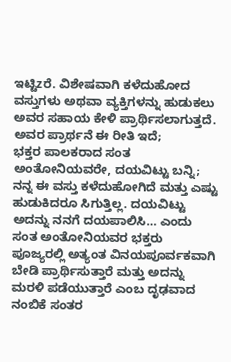ಇಟ್ಟಿzರೆ. ವಿಶೇಷವಾಗಿ ಕಳೆದುಹೋದ ವಸ್ತುಗಳು ಅಥವಾ ವ್ಯಕ್ತಿಗಳನ್ನು ಹುಡುಕಲು ಅವರ ಸಹಾಯ ಕೇಳಿ ಪ್ರಾರ್ಥಿಸಲಾಗುತ್ತದೆ. ಅವರ ಪ್ರಾರ್ಥನೆ ಈ ರೀತಿ ಇದೆ;
ಭಕ್ತರ ಪಾಲಕರಾದ ಸಂತ ಅಂತೋನಿಯವರೇ, ದಯವಿಟ್ಟು ಬನ್ನಿ; ನನ್ನ ಈ ವಸ್ತು ಕಳೆದುಹೋಗಿದೆ ಮತ್ತು ಎಷ್ಟು ಹುಡುಕಿದರೂ ಸಿಗುತ್ತಿಲ್ಲ. ದಯವಿಟ್ಟು ಅದನ್ನು ನನಗೆ ದಯಪಾಲಿಸಿ… ಎಂದು ಸಂತ ಅಂತೋನಿಯವರ ಭಕ್ತರು ಪೂಜ್ಯರಲ್ಲಿ ಅತ್ಯಂತ ವಿನಯಪೂರ್ವಕವಾಗಿ ಬೇಡಿ ಪ್ರಾರ್ಥಿಸುತ್ತಾರೆ ಮತ್ತು ಅದನ್ನು ಮರಳಿ ಪಡೆಯುತ್ತಾರೆ ಎಂಬ ದೃಢವಾದ ನಂಬಿಕೆ ಸಂತರ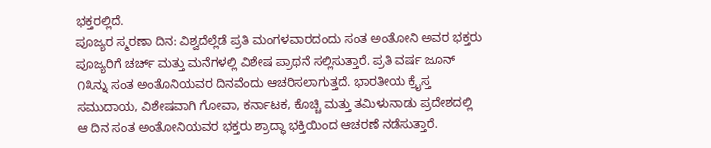ಭಕ್ತರಲ್ಲಿದೆ.
ಪೂಜ್ಯರ ಸ್ಮರಣಾ ದಿನ: ವಿಶ್ವದೆಲ್ಲೆಡೆ ಪ್ರತಿ ಮಂಗಳವಾರದಂದು ಸಂತ ಅಂತೋನಿ ಅವರ ಭಕ್ತರು ಪೂಜ್ಯರಿಗೆ ಚರ್ಚ್ ಮತ್ತು ಮನೆಗಳಲ್ಲಿ ವಿಶೇಷ ಪ್ರಾಥನೆ ಸಲ್ಲಿಸುತ್ತಾರೆ. ಪ್ರತಿ ವರ್ಷ ಜೂನ್ ೧೩ನ್ನು ಸಂತ ಅಂತೊನಿಯವರ ದಿನವೆಂದು ಆಚರಿಸಲಾಗುತ್ತದೆ. ಭಾರತೀಯ ಕ್ರೈಸ್ತ ಸಮುದಾಯ, ವಿಶೇಷವಾಗಿ ಗೋವಾ, ಕರ್ನಾಟಕ, ಕೊಚ್ಚಿ ಮತ್ತು ತಮಿಳುನಾಡು ಪ್ರದೇಶದಲ್ಲಿ ಆ ದಿನ ಸಂತ ಅಂತೋನಿಯವರ ಭಕ್ತರು ಶ್ರಾದ್ಧಾ ಭಕ್ತಿಯಿಂದ ಆಚರಣೆ ನಡೆಸುತ್ತಾರೆ.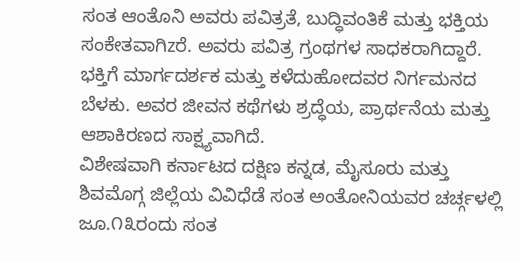ಸಂತ ಆಂತೊನಿ ಅವರು ಪವಿತ್ರತೆ, ಬುದ್ಧಿವಂತಿಕೆ ಮತ್ತು ಭಕ್ತಿಯ ಸಂಕೇತವಾಗಿzರೆ. ಅವರು ಪವಿತ್ರ ಗ್ರಂಥಗಳ ಸಾಧಕರಾಗಿದ್ದಾರೆ. ಭಕ್ತಿಗೆ ಮಾರ್ಗದರ್ಶಕ ಮತ್ತು ಕಳೆದುಹೋದವರ ನಿರ್ಗಮನದ ಬೆಳಕು. ಅವರ ಜೀವನ ಕಥೆಗಳು ಶ್ರದ್ಧೆಯ, ಪ್ರಾರ್ಥನೆಯ ಮತ್ತು ಆಶಾಕಿರಣದ ಸಾಕ್ಷ್ಯವಾಗಿದೆ.
ವಿಶೇಷವಾಗಿ ಕರ್ನಾಟದ ದಕ್ಷಿಣ ಕನ್ನಡ, ಮೈಸೂರು ಮತ್ತು ಶಿವಮೊಗ್ಗ ಜಿಲ್ಲೆಯ ವಿವಿಧೆಡೆ ಸಂತ ಅಂತೋನಿಯವರ ಚರ್ಚ್ಗಳಲ್ಲಿ ಜೂ.೧೩ರಂದು ಸಂತ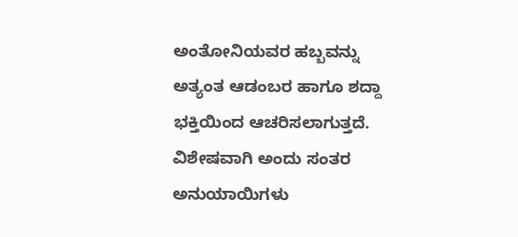ಅಂತೋನಿಯವರ ಹಬ್ಬವನ್ನು ಅತ್ಯಂತ ಆಡಂಬರ ಹಾಗೂ ಶದ್ದಾ ಭಕ್ತಿಯಿಂದ ಆಚರಿಸಲಾಗುತ್ತದೆ. ವಿಶೇಷವಾಗಿ ಅಂದು ಸಂತರ ಅನುಯಾಯಿಗಳು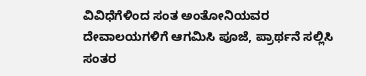ವಿವಿಧೆಗೆಳಿಂದ ಸಂತ ಅಂತೋನಿಯವರ ದೇವಾಲಯಗಳಿಗೆ ಆಗಮಿಸಿ ಪೂಜೆ, ಪ್ರಾರ್ಥನೆ ಸಲ್ಲಿಸಿ ಸಂತರ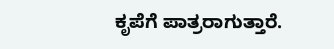ಕೃಪೆಗೆ ಪಾತ್ರರಾಗುತ್ತಾರೆ.